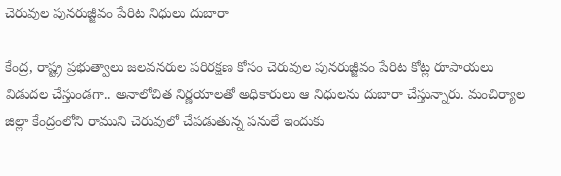చెరువుల పునరుజ్జీవం పేరిట నిధులు దుబారా

కేంద్ర, రాష్ట్ర ప్రభుత్వాలు జలవనరుల పరిరక్షణ కోసం చెరువుల పునరుజ్జీవం పేరిట కోట్ల రూపాయలు విడుదల చేస్తుండగా.. అనాలోచిత నిర్ణయాలతో అధికారులు ఆ నిధులను దుబారా చేస్తున్నారు. మంచిర్యాల జిల్లా కేంద్రంలోని రాముని చెరువులో చేపడుతున్న పనులే ఇందుకు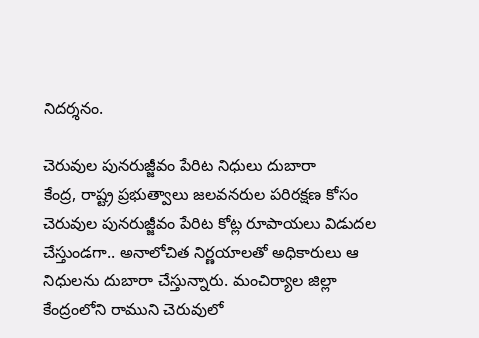నిదర్శనం.

చెరువుల పునరుజ్జీవం పేరిట నిధులు దుబారా
కేంద్ర, రాష్ట్ర ప్రభుత్వాలు జలవనరుల పరిరక్షణ కోసం చెరువుల పునరుజ్జీవం పేరిట కోట్ల రూపాయలు విడుదల చేస్తుండగా.. అనాలోచిత నిర్ణయాలతో అధికారులు ఆ నిధులను దుబారా చేస్తున్నారు. మంచిర్యాల జిల్లా కేంద్రంలోని రాముని చెరువులో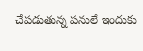చేపడుతున్న పనులే ఇందుకు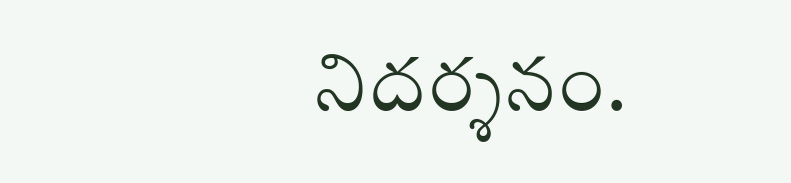నిదర్శనం.